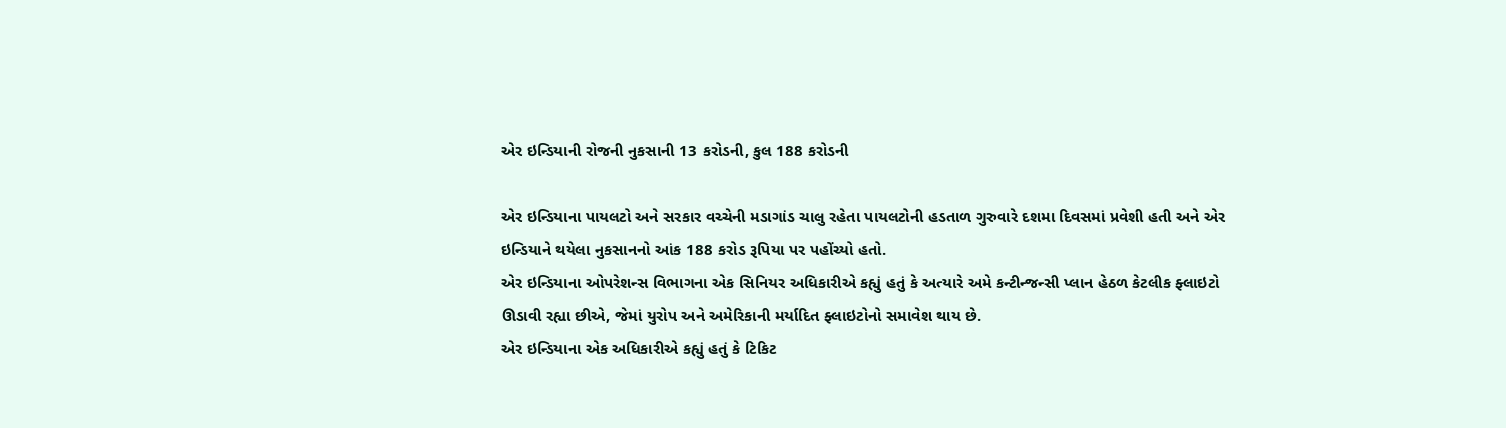એર ઇન્ડિયાની રોજની નુકસાની 13 કરોડની, કુલ 188 કરોડની

એર ઇન્ડિયાના પાયલટો અને સરકાર વચ્ચેની મડાગાંડ ચાલુ રહેતા પાયલટોની હડતાળ ગુરુવારે દશમા દિવસમાં પ્રવેશી હતી અને એર ઇન્ડિયાને થયેલા નુકસાનનો આંક 188 કરોડ રૂપિયા પર પહોંચ્યો હતો.
એર ઇન્ડિયાના ઓપરેશન્સ વિભાગના એક સિનિયર અધિકારીએ કહ્યું હતું કે અત્યારે અમે કન્ટીન્જન્સી પ્લાન હેઠળ કેટલીક ફ્લાઇટો ઊડાવી રહ્યા છીએ, જેમાં યુરોપ અને અમેરિકાની મર્યાદિત ફ્લાઇટોનો સમાવેશ થાય છે.
એર ઇન્ડિયાના એક અધિકારીએ કહ્યું હતું કે ટિકિટ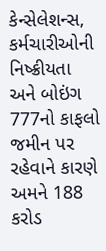કેન્સેલેશન્સ, કર્મચારીઓની નિષ્ક્રીયતા અને બોઇંગ 777નો કાફલો જમીન પર રહેવાને કારણે અમને 188 કરોડ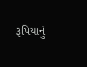રૂપિયાનું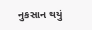નુકસાન થયું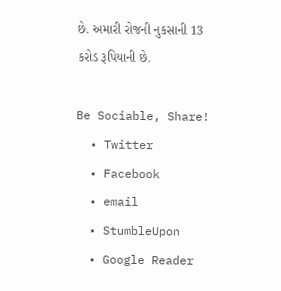છે. અમારી રોજની નુકસાની 13 કરોડ રૂપિયાની છે.

Be Sociable, Share!
  • Twitter
  • Facebook
  • email
  • StumbleUpon
  • Google Reader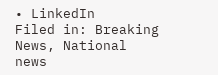• LinkedIn
Filed in: Breaking News, National news